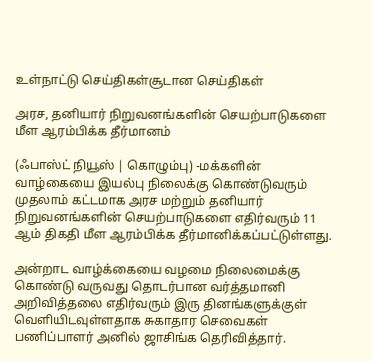உள்நாட்டு செய்திகள்சூடான செய்திகள்

அரச, தனியார் நிறுவனங்களின் செயற்பாடுகளை மீள ஆரம்பிக்க தீர்மானம்

(ஃபாஸ்ட் நியூஸ் | கொழும்பு) -மக்களின் வாழ்கையை இயல்பு நிலைக்கு கொண்டுவரும் முதலாம் கட்டமாக அரச மற்றும் தனியார் நிறுவனங்களின் செயற்பாடுகளை எதிர்வரும் 11 ஆம் திகதி மீள ஆரம்பிக்க தீர்மானிக்கப்பட்டுள்ளது.

அன்றாட வாழ்க்கையை வழமை நிலைமைக்கு கொண்டு வருவது தொடர்பான வர்த்தமானி அறிவித்தலை எதிர்வரும் இரு தினங்களுக்குள் வெளியிடவுள்ளதாக சுகாதார செவைகள் பணிப்பாளர் அனில் ஜாசிங்க தெரிவித்தார்.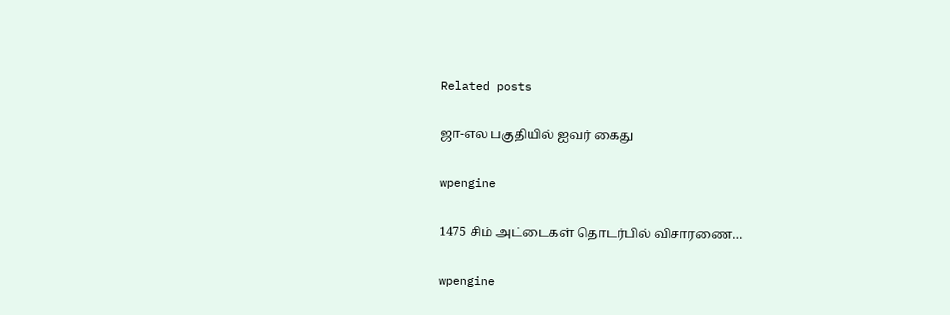Related posts

ஜா-எல பகுதியில் ஐவர் கைது

wpengine

1475 சிம் அட்டைகள் தொடர்பில் விசாரணை…

wpengine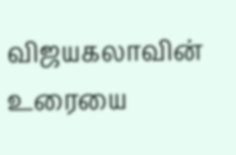விஜயகலாவின் உரையை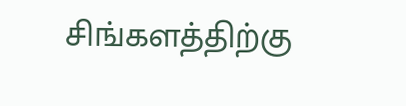சிங்களத்திற்கு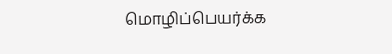மொழிப்பெயர்க்க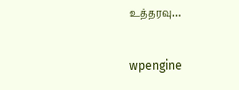உத்தரவு…

wpengine